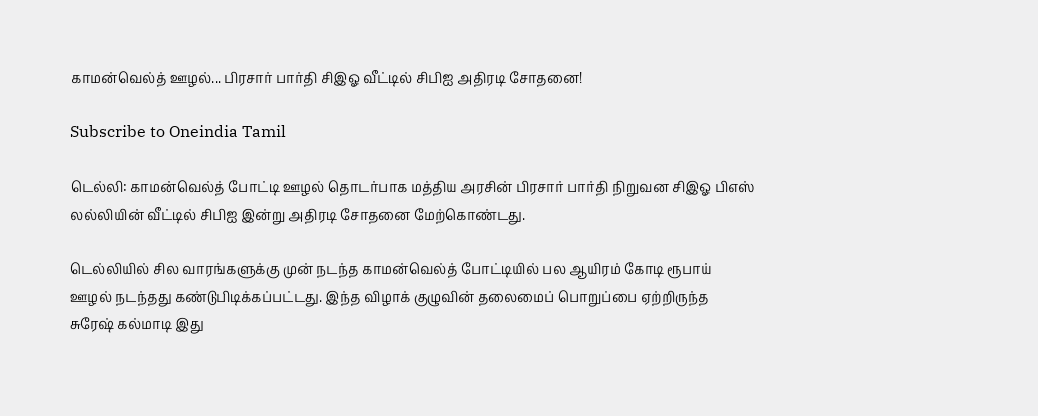காமன்வெல்த் ஊழல்... பிரசார் பார்தி சிஇஓ வீட்டில் சிபிஐ அதிரடி சோதனை!

Subscribe to Oneindia Tamil

டெல்லி: காமன்வெல்த் போட்டி ஊழல் தொடர்பாக மத்திய அரசின் பிரசார் பார்தி நிறுவன சிஇஓ பிஎஸ் லல்லியின் வீட்டில் சிபிஐ இன்று அதிரடி சோதனை மேற்கொண்டது.

டெல்லியில் சில வாரங்களுக்கு முன் நடந்த காமன்வெல்த் போட்டியில் பல ஆயிரம் கோடி ரூபாய் ஊழல் நடந்தது கண்டுபிடிக்கப்பட்டது. இந்த விழாக் குழுவின் தலைமைப் பொறுப்பை ஏற்றிருந்த சுரேஷ் கல்மாடி இது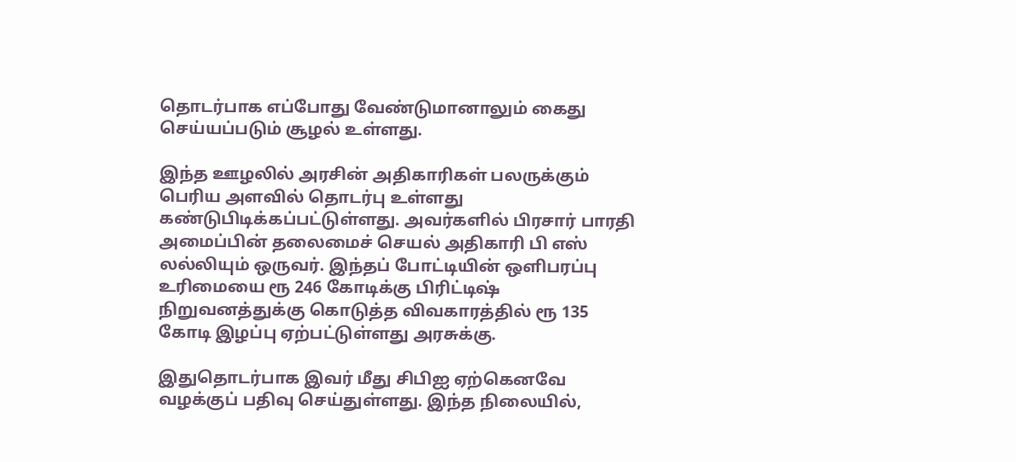தொடர்பாக எப்போது வேண்டுமானாலும் கைது செய்யப்படும் சூழல் உள்ளது.

இந்த ஊழலில் அரசின் அதிகாரிகள் பலருக்கும் பெரிய அளவில் தொடர்பு உள்ளது கண்டுபிடிக்கப்பட்டுள்ளது. அவர்களில் பிரசார் பாரதி அமைப்பின் தலைமைச் செயல் அதிகாரி பி எஸ் லல்லியும் ஒருவர். இந்தப் போட்டியின் ஒளிபரப்பு உரிமையை ரூ 246 கோடிக்கு பிரிட்டிஷ் நிறுவனத்துக்கு கொடுத்த விவகாரத்தில் ரூ 135 கோடி இழப்பு ஏற்பட்டுள்ளது அரசுக்கு.

இதுதொடர்பாக இவர் மீது சிபிஐ ஏற்கெனவே வழக்குப் பதிவு செய்துள்ளது. இந்த நிலையில்,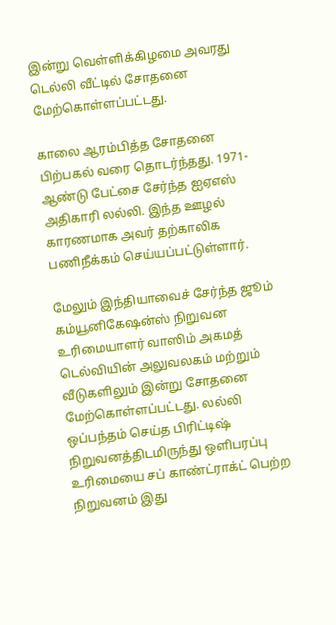இன்று வெள்ளிக்கிழமை அவரது டெல்லி வீட்டில் சோதனை மேற்கொள்ளப்பட்டது.

காலை ஆரம்பித்த சோதனை பிற்பகல் வரை தொடர்ந்தது. 1971-ஆண்டு பேட்சை சேர்ந்த ஐஏஎஸ் அதிகாரி லல்லி. இந்த ஊழல் காரணமாக அவர் தற்காலிக பணிநீக்கம் செய்யப்பட்டுள்ளார்.

மேலும் இந்தியாவைச் சேர்ந்த ஜூம் கம்யூனிகேஷன்ஸ் நிறுவன உரிமையாளர் வாஸிம் அகமத் டெல்வியின் அலுவலகம் மற்றும் வீடுகளிலும் இன்று சோதனை மேற்கொள்ளப்பட்டது. லல்லி ஒப்பந்தம் செய்த பிரிட்டிஷ் நிறுவனத்திடமிருந்து ஒளிபரப்பு உரிமையை சப் காண்ட்ராக்ட் பெற்ற நிறுவனம் இது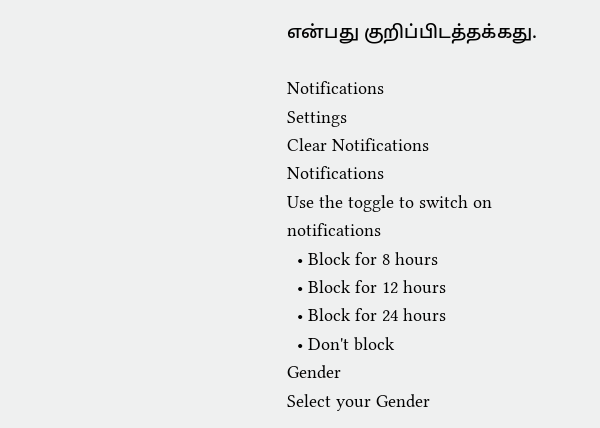என்பது குறிப்பிடத்தக்கது.

Notifications
Settings
Clear Notifications
Notifications
Use the toggle to switch on notifications
  • Block for 8 hours
  • Block for 12 hours
  • Block for 24 hours
  • Don't block
Gender
Select your Gender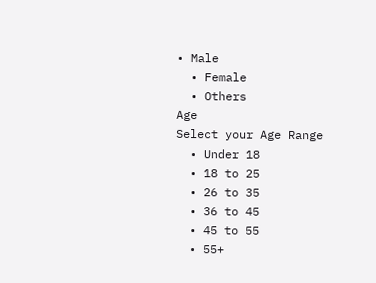• Male
  • Female
  • Others
Age
Select your Age Range
  • Under 18
  • 18 to 25
  • 26 to 35
  • 36 to 45
  • 45 to 55
  • 55+